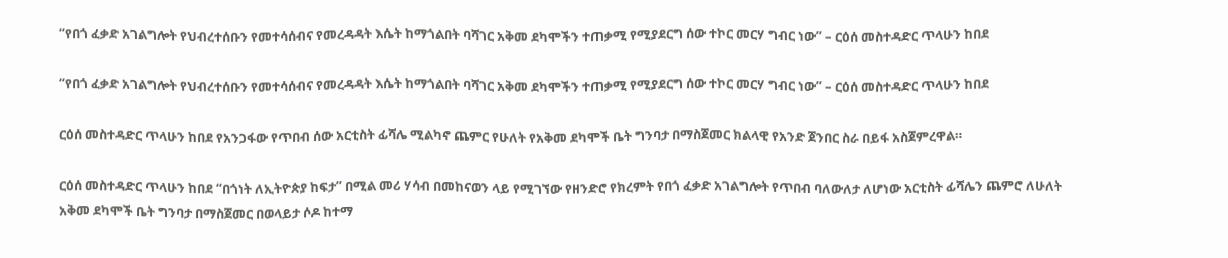“የበጎ ፈቃድ አገልግሎት የህብረተሰቡን የመተሳሰብና የመረዳዳት እሴት ከማጎልበት ባሻገር አቅመ ደካሞችን ተጠቃሚ የሚያደርግ ሰው ተኮር መርሃ ግብር ነው” – ርዕሰ መስተዳድር ጥላሁን ከበደ

“የበጎ ፈቃድ አገልግሎት የህብረተሰቡን የመተሳሰብና የመረዳዳት እሴት ከማጎልበት ባሻገር አቅመ ደካሞችን ተጠቃሚ የሚያደርግ ሰው ተኮር መርሃ ግብር ነው” – ርዕሰ መስተዳድር ጥላሁን ከበደ

ርዕሰ መስተዳድር ጥላሁን ከበደ የአንጋፋው የጥበብ ሰው አርቲስት ፊሻሌ ሚልካኖ ጨምር የሁለት የአቅመ ደካሞች ቤት ግንባታ በማስጀመር ክልላዊ የአንድ ጀንበር ስራ በይፋ አስጀምረዋል።

ርዕሰ መስተዳድር ጥላሁን ከበደ “በጎነት ለኢትዮጵያ ከፍታ” በሚል መሪ ሃሳብ በመከናወን ላይ የሚገኘው የዘንድሮ የክረምት የበጎ ፈቃድ አገልግሎት የጥበብ ባለውለታ ለሆነው አርቲስት ፊሻሌን ጨምሮ ለሁለት አቅመ ደካሞች ቤት ግንባታ በማስጀመር በወላይታ ሶዶ ከተማ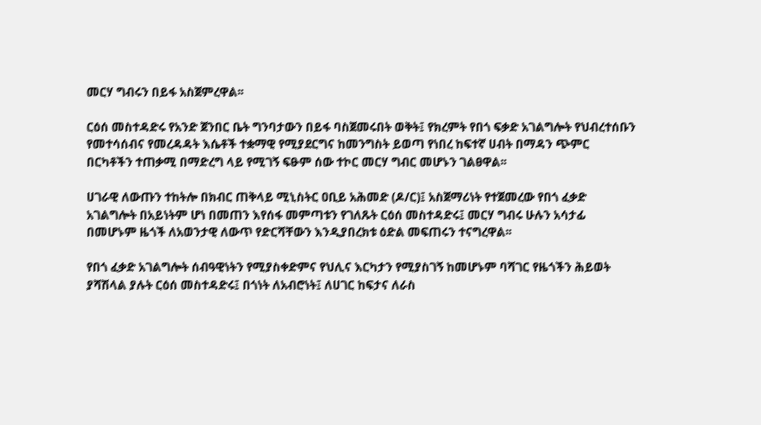መርሃ ግብሩን በይፋ አስጀምረዋል፡፡

ርዕሰ መስተዳድሩ የአንድ ጀንበር ቤት ግንባታውን በይፋ ባስጀመሩበት ወቅት፤ የክረምት የበጎ ፍቃድ አገልግሎት የህብረተሰቡን የመተሳሰብና የመረዳዳት እሴቶች ተቋማዊ የሚያደርግና ከመንግስት ይወጣ የነበረ ከፍተኛ ሀብት በማዳን ጭምር በርካቶችን ተጠቃሚ በማድረግ ላይ የሚገኝ ፍፁም ሰው ተኮር መርሃ ግብር መሆኑን ገልፀዋል፡፡

ሀገራዊ ለውጡን ተከትሎ በክብር ጠቅላይ ሚኒስትር ዐቢይ አሕመድ (ዶ/ር)፤ አስጀማሪነት የተጀመረው የበጎ ፈቃድ አገልግሎት በአይነትም ሆነ በመጠን እየሰፋ መምጣቱን የገለጹት ርዕሰ መስተዳድሩ፤ መርሃ ግብሩ ሁሉን አሳታፊ በመሆኑም ዜጎች ለአወንታዊ ለውጥ የድርሻቸውን እንዲያበረክቱ ዕድል መፍጠሩን ተናግረዋል፡፡

የበጎ ፈቃድ አገልግሎት ሰብዓዊነትን የሚያስቀድምና የህሊና እርካታን የሚያስገኝ ከመሆኑም ባሻገር የዜጎችን ሕይወት ያሻሽላል ያሉት ርዕሰ መስተዳድሩ፤ በጎነት ለአብሮነት፤ ለሀገር ከፍታና ለራስ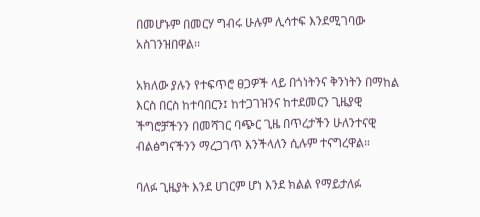በመሆኑም በመርሃ ግብሩ ሁሉም ሊሳተፍ እንደሚገባው አስገንዝበዋል፡፡

አክለው ያሉን የተፍጥሮ ፀጋዎች ላይ በጎነትንና ቅንነትን በማከል እርስ በርስ ከተባበርን፤ ከተጋገዝንና ከተደመርን ጊዜያዊ ችግሮቻችንን በመሻገር ባጭር ጊዜ በጥረታችን ሁለንተናዊ ብልፅግናችንን ማረጋገጥ እንችላለን ሲሉም ተናግረዋል።

ባለፉ ጊዜያት እንደ ሀገርም ሆነ እንደ ክልል የማይታለፉ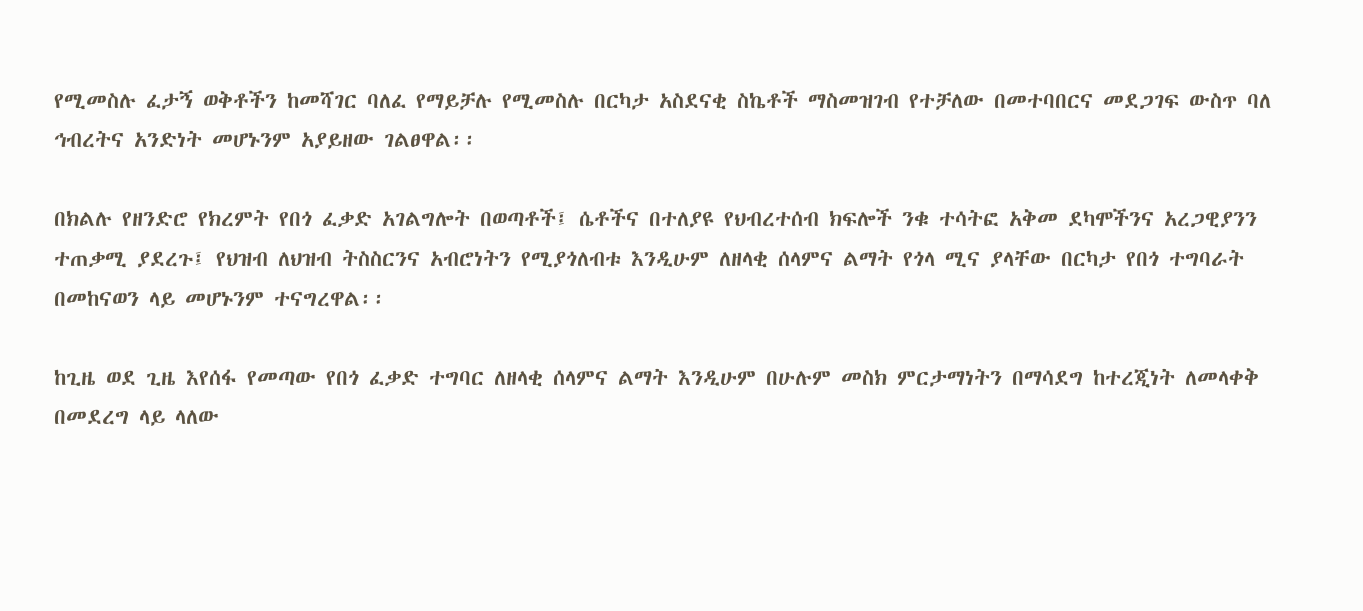የሚመስሉ ፈታኝ ወቅቶችን ከመሻገር ባለፈ የማይቻሉ የሚመስሉ በርካታ አስደናቂ ስኬቶች ማስመዝገብ የተቻለው በመተባበርና መደጋገፍ ውስጥ ባለ ኅብረትና አንድነት መሆኑንም አያይዘው ገልፀዋል፡፡

በክልሉ የዘንድሮ የክረምት የበጎ ፈቃድ አገልግሎት በወጣቶች፤ ሴቶችና በተለያዩ የህብረተሰብ ክፍሎች ንቁ ተሳትፎ አቅመ ደካሞችንና አረጋዊያንን ተጠቃሚ ያደረጉ፤ የህዝብ ለህዝብ ትስስርንና አብሮነትን የሚያጎለብቱ እንዲሁም ለዘላቂ ሰላምና ልማት የጎላ ሚና ያላቸው በርካታ የበጎ ተግባራት በመከናወን ላይ መሆኑንም ተናግረዋል፡፡

ከጊዜ ወደ ጊዜ እየሰፋ የመጣው የበጎ ፈቃድ ተግባር ለዘላቂ ሰላምና ልማት እንዲሁም በሁሉም መስክ ምርታማነትን በማሳደግ ከተረጂነት ለመላቀቅ በመደረግ ላይ ላለው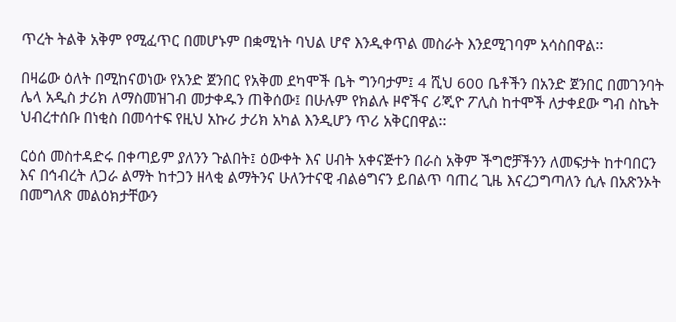ጥረት ትልቅ አቅም የሚፈጥር በመሆኑም በቋሚነት ባህል ሆኖ እንዲቀጥል መስራት እንደሚገባም አሳስበዋል፡፡

በዛሬው ዕለት በሚከናወነው የአንድ ጀንበር የአቅመ ደካሞች ቤት ግንባታም፤ 4 ሺህ 600 ቤቶችን በአንድ ጀንበር በመገንባት ሌላ አዲስ ታሪክ ለማስመዝገብ መታቀዱን ጠቅሰው፤ በሁሉም የክልሉ ዞኖችና ሪጂዮ ፖሊስ ከተሞች ለታቀደው ግብ ስኬት ህብረተሰቡ በነቂስ በመሳተፍ የዚህ አኩሪ ታሪክ አካል እንዲሆን ጥሪ አቅርበዋል፡፡

ርዕሰ መስተዳድሩ በቀጣይም ያለንን ጉልበት፤ ዕውቀት እና ሀብት አቀናጅተን በራስ አቅም ችግሮቻችንን ለመፍታት ከተባበርን እና በኅብረት ለጋራ ልማት ከተጋን ዘላቂ ልማትንና ሁለንተናዊ ብልፅግናን ይበልጥ ባጠረ ጊዜ እናረጋግጣለን ሲሉ በአጽንኦት በመግለጽ መልዕክታቸውን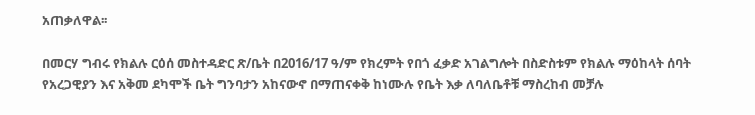አጠቃለዋል፡፡

በመርሃ ግብሩ የክልሉ ርዕሰ መስተዳድር ጽ/ቤት በ2016/17 ዓ/ም የክረምት የበጎ ፈቃድ አገልግሎት በስድስቱም የክልሉ ማዕከላት ሰባት የአረጋዊያን እና አቅመ ደካሞች ቤት ግንባታን አከናውኖ በማጠናቀቅ ከነሙሉ የቤት እቃ ለባለቤቶቹ ማስረከብ መቻሉ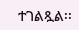ተገልጿል፡፡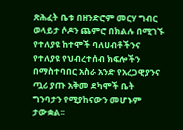ጽሕፈት ቤቱ በዘንድሮም መርሃ ግብር ወላይታ ሶዶን ጨምሮ በክልሉ በሚገኙ የተለያዩ ከተሞች ባለሀብቶችንና የተለያዩ የህብረተሰብ ክፍሎችን በማስተባበር አስራ አንድ የአረጋዊያንና ጧሪ ያጡ አቅመ ደካሞች ቤት ግንባታን የሚያከናውን መሆኑም ታውቋል፡፡